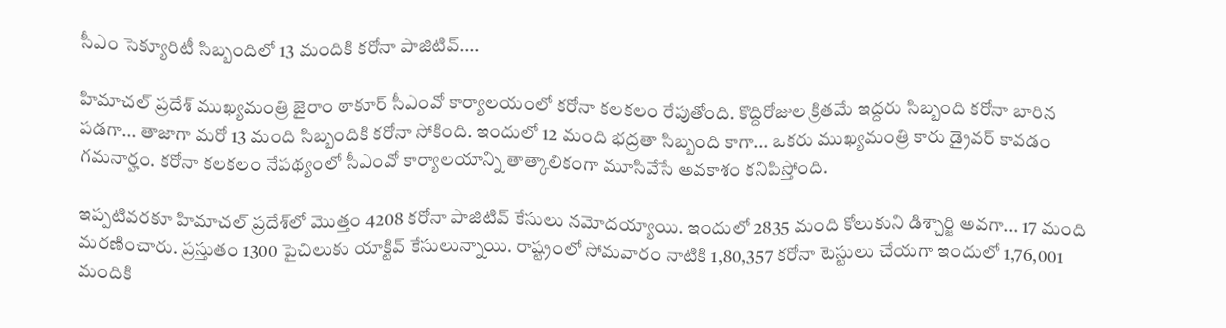సీఎం సెక్యూరిటీ సిబ్బందిలో 13 మందికి కరోనా పాజిటివ్....

హిమాచల్ ప్రదేశ్ ముఖ్యమంత్రి జైరాం ఠాకూర్ సీఎంవో కార్యాలయంలో కరోనా కలకలం రేపుతోంది. కొద్దిరోజుల క్రితమే ఇద్దరు సిబ్బంది కరోనా బారిన పడగా... తాజాగా మరో 13 మంది సిబ్బందికి కరోనా సోకింది. ఇందులో 12 మంది భద్రతా సిబ్బంది కాగా... ఒకరు ముఖ్యమంత్రి కారు డ్రైవర్ కావడం గమనార్హం. కరోనా కలకలం నేపథ్యంలో సీఎంవో కార్యాలయాన్ని తాత్కాలికంగా మూసివేసే అవకాశం కనిపిస్తోంది.

ఇప్పటివరకూ హిమాచల్ ప్రదేశ్‌లో మొత్తం 4208 కరోనా పాజిటివ్ కేసులు నమోదయ్యాయి. ఇందులో 2835 మంది కోలుకుని డిశ్చార్జి అవగా... 17 మంది మరణించారు. ప్రస్తుతం 1300 పైచిలుకు యాక్టివ్ కేసులున్నాయి. రాష్ట్రంలో సోమవారం నాటికి 1,80,357 కరోనా టెస్టులు చేయగా ఇందులో 1,76,001 మందికి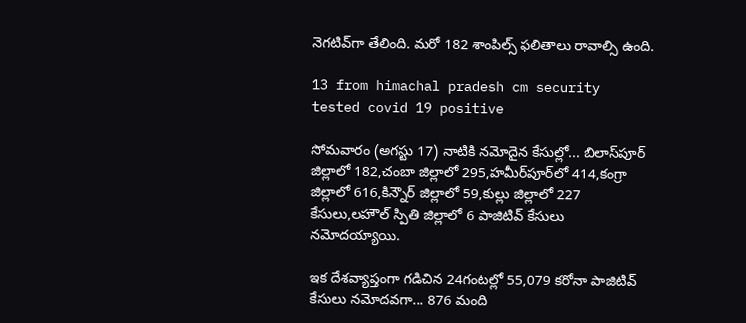నెగటివ్‌గా తేలింది. మరో 182 శాంపిల్స్ ఫలితాలు రావాల్సి ఉంది.

13 from himachal pradesh cm security tested covid 19 positive

సోమవారం (అగస్టు 17) నాటికి నమోదైన కేసుల్లో... బిలాస్‌పూర్ జిల్లాలో 182,చంబా జిల్లాలో 295,హమీర్‌పూర్‌లో 414,కంగ్రా జిల్లాలో 616,కిన్నౌర్ జిల్లాలో 59,కుల్లు జిల్లాలో 227 కేసులు,లహౌల్ స్పితి జిల్లాలో 6 పాజిటివ్ కేసులు నమోదయ్యాయి.

ఇక దేశవ్యాప్తంగా గడిచిన 24గంటల్లో 55,079 కరోనా పాజిటివ్ కేసులు నమోదవగా... 876 మంది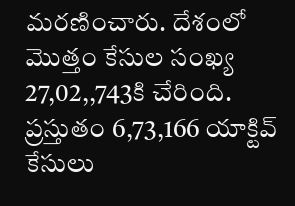మరణించారు. దేశంలో మొత్తం కేసుల సంఖ్య 27,02,,743కి చేరింది. ప్రస్తుతం 6,73,166 యాక్టివ్ కేసులు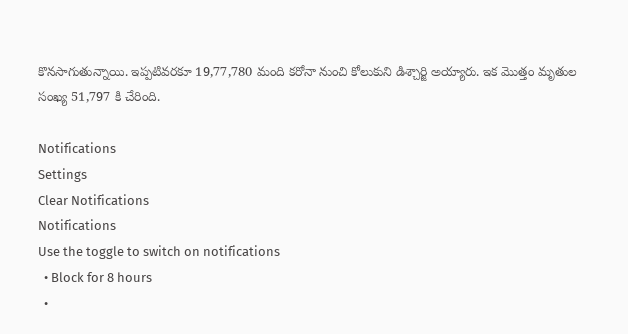కొనసాగుతున్నాయి. ఇప్పటివరకూ 19,77,780 మంది కరోనా నుంచి కోలుకుని డిశ్చార్జి అయ్యారు. ఇక మొత్తం మృతుల సంఖ్య 51,797 కి చేరింది.

Notifications
Settings
Clear Notifications
Notifications
Use the toggle to switch on notifications
  • Block for 8 hours
  •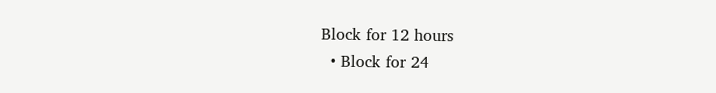Block for 12 hours
  • Block for 24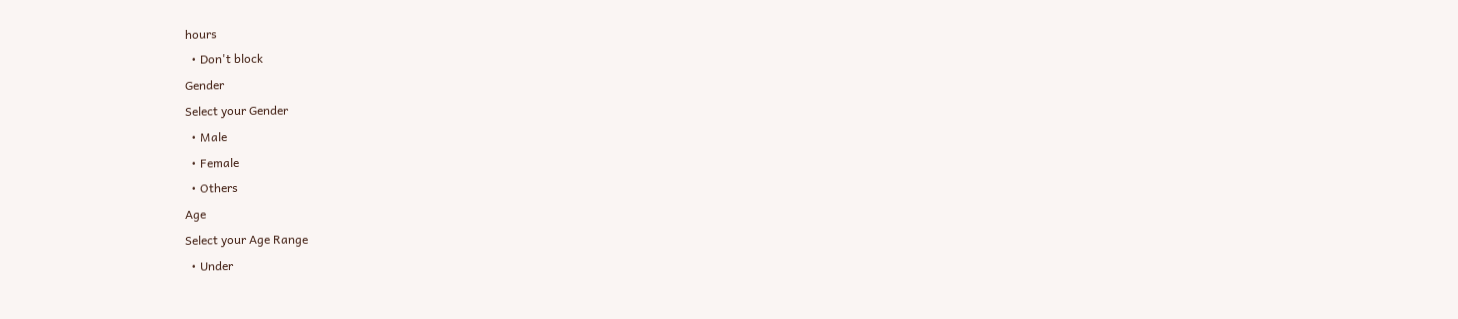hours
  • Don't block
Gender
Select your Gender
  • Male
  • Female
  • Others
Age
Select your Age Range
  • Under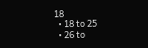18
  • 18 to 25
  • 26 to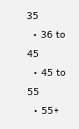35
  • 36 to 45
  • 45 to 55
  • 55+